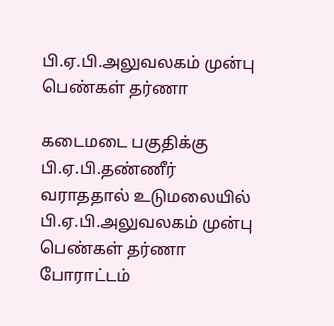பி.ஏ.பி.அலுவலகம் முன்பு பெண்கள் தர்ணா

கடைமடை பகுதிக்கு பி.ஏ.பி.தண்ணீர் வராததால் உடுமலையில் பி.ஏ.பி.அலுவலகம் முன்பு பெண்கள் தர்ணா போராட்டம்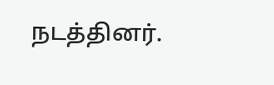நடத்தினர்.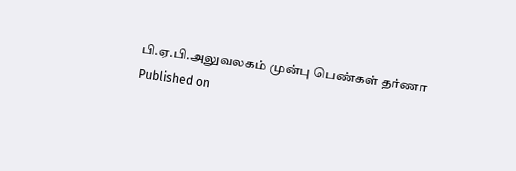பி.ஏ.பி.அலுவலகம் முன்பு பெண்கள் தர்ணா
Published on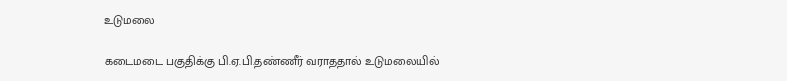உடுமலை

கடைமடை பகுதிக்கு பி.ஏ.பி.தண்ணீர் வராததால் உடுமலையில்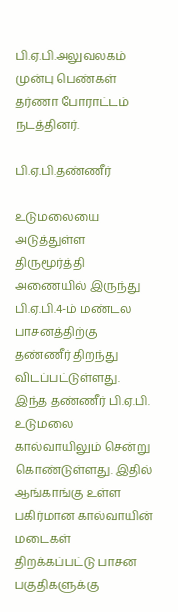பி.ஏ.பி.அலுவலகம் முன்பு பெண்கள் தர்ணா போராட்டம் நடத்தினர்.

பி.ஏ.பி.தண்ணீர்

உடுமலையை அடுத்துள்ள திருமூர்த்தி அணையில் இருந்து பி.ஏ.பி.4-ம் மண்டல பாசனத்திற்கு தண்ணீர் திறந்து விடப்பட்டுள்ளது. இந்த தண்ணீர் பி.ஏ.பி. உடுமலை கால்வாயிலும் சென்று கொண்டுள்ளது. இதில் ஆங்காங்கு உள்ள பகிர்மான கால்வாயின் மடைகள் திறக்கப்பட்டு பாசன பகுதிகளுக்கு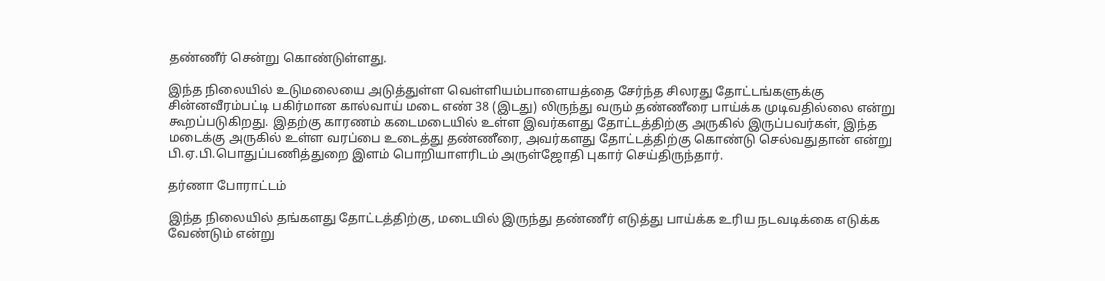தண்ணீர் சென்று கொண்டுள்ளது.

இந்த நிலையில் உடுமலையை அடுத்துள்ள வெள்ளியம்பாளையத்தை சேர்ந்த சிலரது தோட்டங்களுக்கு சின்னவீரம்பட்டி பகிர்மான கால்வாய் மடை எண் 38 (இடது) லிருந்து வரும் தண்ணீரை பாய்க்க முடிவதில்லை என்று கூறப்படுகிறது. இதற்கு காரணம் கடைமடையில் உள்ள இவர்களது தோட்டத்திற்கு அருகில் இருப்பவர்கள், இந்த மடைக்கு அருகில் உள்ள வரப்பை உடைத்து தண்ணீரை, அவர்களது தோட்டத்திற்கு கொண்டு செல்வதுதான் என்று பி.ஏ.பி.பொதுப்பணித்துறை இளம் பொறியாளரிடம் அருள்ஜோதி புகார் செய்திருந்தார்.

தர்ணா போராட்டம்

இந்த நிலையில் தங்களது தோட்டத்திற்கு, மடையில் இருந்து தண்ணீர் எடுத்து பாய்க்க உரிய நடவடிக்கை எடுக்க வேண்டும் என்று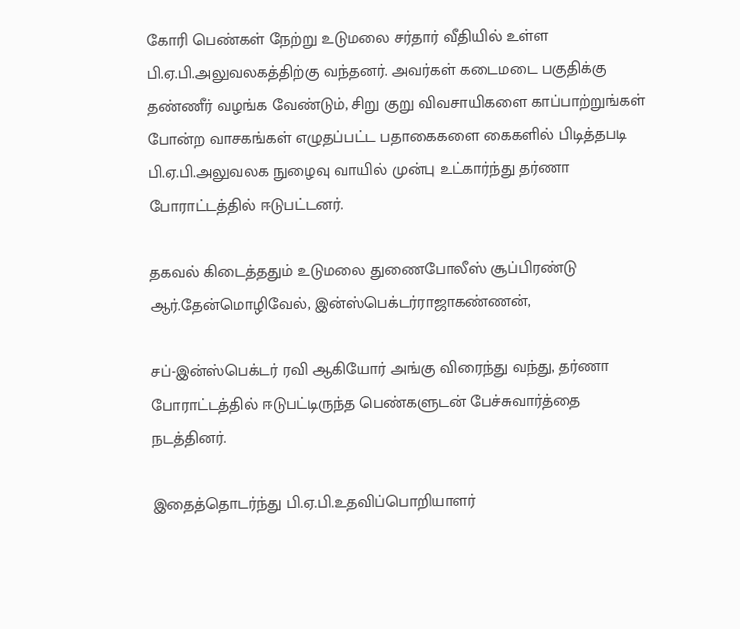கோரி பெண்கள் நேற்று உடுமலை சர்தார் வீதியில் உள்ள பி.ஏ.பி.அலுவலகத்திற்கு வந்தனர். அவர்கள் கடைமடை பகுதிக்கு தண்ணீர் வழங்க வேண்டும், சிறு குறு விவசாயிகளை காப்பாற்றுங்கள் போன்ற வாசகங்கள் எழுதப்பட்ட பதாகைகளை கைகளில் பிடித்தபடி பி.ஏ.பி.அலுவலக நுழைவு வாயில் முன்பு உட்கார்ந்து தர்ணா போராட்டத்தில் ஈடுபட்டனர்.

தகவல் கிடைத்ததும் உடுமலை துணைபோலீஸ் சூப்பிரண்டு ஆர்.தேன்மொழிவேல், இன்ஸ்பெக்டர்ராஜாகண்ணன்,

சப்-இன்ஸ்பெக்டர் ரவி ஆகியோர் அங்கு விரைந்து வந்து, தர்ணா போராட்டத்தில் ஈடுபட்டிருந்த பெண்களுடன் பேச்சுவார்த்தை நடத்தினர்.

இதைத்தொடர்ந்து பி.ஏ.பி.உதவிப்பொறியாளர்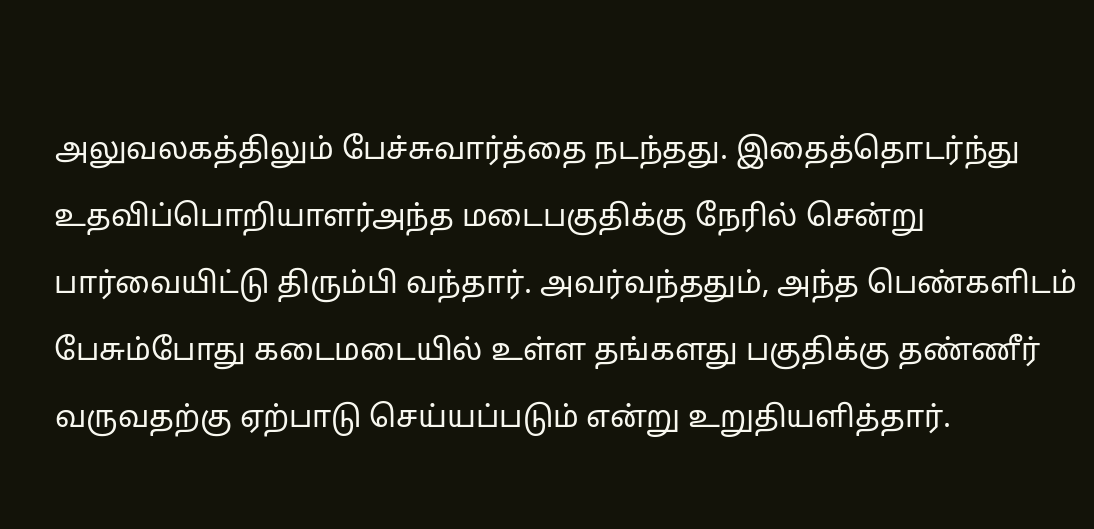அலுவலகத்திலும் பேச்சுவார்த்தை நடந்தது. இதைத்தொடர்ந்து உதவிப்பொறியாளர்அந்த மடைபகுதிக்கு நேரில் சென்று பார்வையிட்டு திரும்பி வந்தார். அவர்வந்ததும், அந்த பெண்களிடம் பேசும்போது கடைமடையில் உள்ள தங்களது பகுதிக்கு தண்ணீர் வருவதற்கு ஏற்பாடு செய்யப்படும் என்று உறுதியளித்தார்.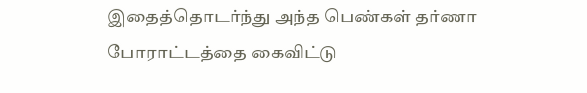இதைத்தொடர்ந்து அந்த பெண்கள் தர்ணா போராட்டத்தை கைவிட்டு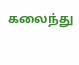கலைந்து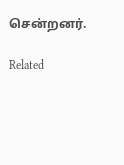சென்றனர்.

Related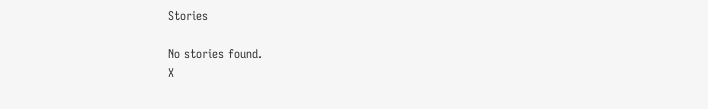Stories

No stories found.
X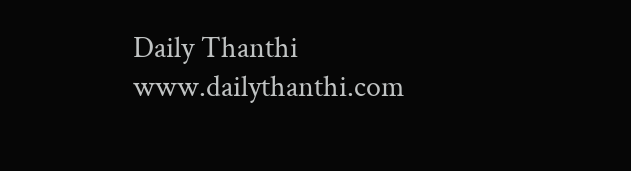Daily Thanthi
www.dailythanthi.com